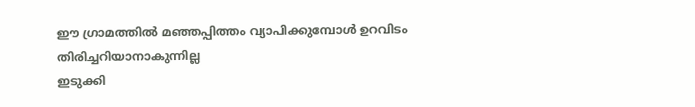ഈ ഗ്രാമത്തിൽ മഞ്ഞപ്പിത്തം വ്യാപിക്കുമ്പോൾ ഉറവിടം തിരിച്ചറിയാനാകുന്നില്ല
ഇടുക്കി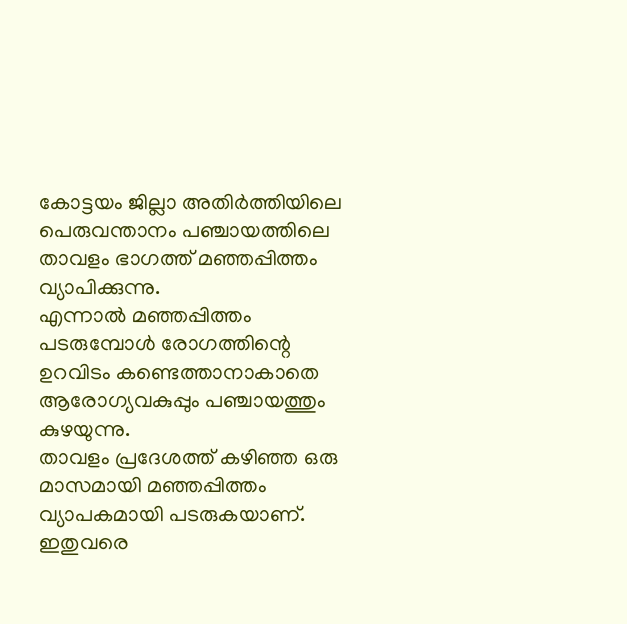കോട്ടയം ജില്ലാ അതിർത്തിയിലെ പെരുവന്താനം പഞ്ചായത്തിലെ താവളം ഭാഗത്ത് മഞ്ഞപ്പിത്തം വ്യാപിക്കുന്നു.
എന്നാൽ മഞ്ഞപ്പിത്തം പടരുമ്പോൾ രോഗത്തിന്റെ ഉറവിടം കണ്ടെത്താനാകാതെ ആരോഗ്യവകുപ്പും പഞ്ചായത്തും കുഴയുന്നു.
താവളം പ്രദേശത്ത് കഴിഞ്ഞ ഒരു മാസമായി മഞ്ഞപ്പിത്തം വ്യാപകമായി പടരുകയാണ്. ഇതുവരെ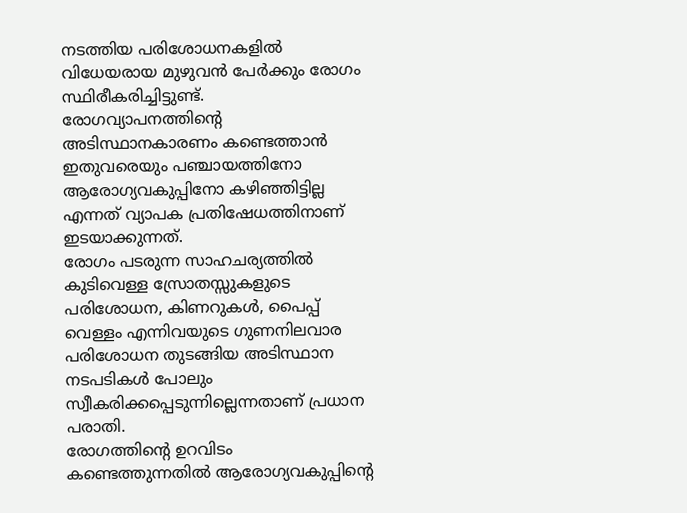നടത്തിയ പരിശോധനകളിൽ വിധേയരായ മുഴുവൻ പേർക്കും രോഗം സ്ഥിരീകരിച്ചിട്ടുണ്ട്.
രോഗവ്യാപനത്തിന്റെ അടിസ്ഥാനകാരണം കണ്ടെത്താൻ ഇതുവരെയും പഞ്ചായത്തിനോ ആരോഗ്യവകുപ്പിനോ കഴിഞ്ഞിട്ടില്ല എന്നത് വ്യാപക പ്രതിഷേധത്തിനാണ് ഇടയാക്കുന്നത്.
രോഗം പടരുന്ന സാഹചര്യത്തിൽ കുടിവെള്ള സ്രോതസ്സുകളുടെ പരിശോധന, കിണറുകൾ, പൈപ്പ് വെള്ളം എന്നിവയുടെ ഗുണനിലവാര പരിശോധന തുടങ്ങിയ അടിസ്ഥാന നടപടികൾ പോലും സ്വീകരിക്കപ്പെടുന്നില്ലെന്നതാണ് പ്രധാന പരാതി.
രോഗത്തിന്റെ ഉറവിടം കണ്ടെത്തുന്നതിൽ ആരോഗ്യവകുപ്പിന്റെ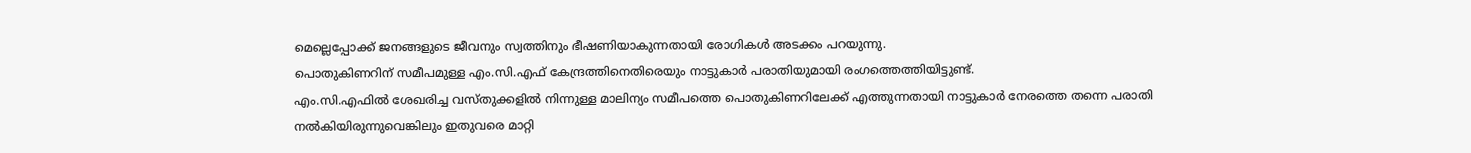മെല്ലെപ്പോക്ക് ജനങ്ങളുടെ ജീവനും സ്വത്തിനും ഭീഷണിയാകുന്നതായി രോഗികൾ അടക്കം പറയുന്നു.
പൊതുകിണറിന് സമീപമുള്ള എം.സി.എഫ് കേന്ദ്രത്തിനെതിരെയും നാട്ടുകാർ പരാതിയുമായി രംഗത്തെത്തിയിട്ടുണ്ട്.
എം.സി.എഫിൽ ശേഖരിച്ച വസ്തുക്കളിൽ നിന്നുള്ള മാലിന്യം സമീപത്തെ പൊതുകിണറിലേക്ക് എത്തുന്നതായി നാട്ടുകാർ നേരത്തെ തന്നെ പരാതി നൽകിയിരുന്നുവെങ്കിലും ഇതുവരെ മാറ്റി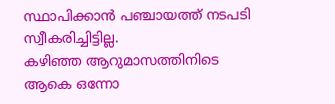സ്ഥാപിക്കാൻ പഞ്ചായത്ത് നടപടി സ്വീകരിച്ചിട്ടില്ല.
കഴിഞ്ഞ ആറുമാസത്തിനിടെ ആകെ ഒന്നോ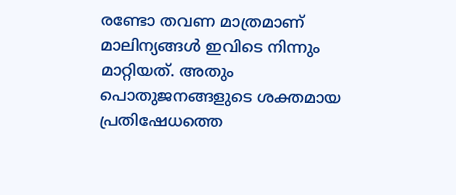രണ്ടോ തവണ മാത്രമാണ് മാലിന്യങ്ങൾ ഇവിടെ നിന്നും മാറ്റിയത്. അതും പൊതുജനങ്ങളുടെ ശക്തമായ പ്രതിഷേധത്തെ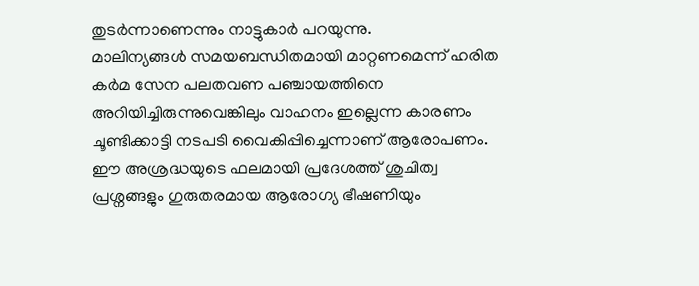തുടർന്നാണെന്നും നാട്ടുകാർ പറയുന്നു.
മാലിന്യങ്ങൾ സമയബന്ധിതമായി മാറ്റണമെന്ന് ഹരിത കർമ സേന പലതവണ പഞ്ചായത്തിനെ അറിയിച്ചിരുന്നുവെങ്കിലും വാഹനം ഇല്ലെന്ന കാരണം ചൂണ്ടിക്കാട്ടി നടപടി വൈകിപ്പിച്ചെന്നാണ് ആരോപണം.
ഈ അശ്രദ്ധയുടെ ഫലമായി പ്രദേശത്ത് ശുചിത്വ പ്രശ്നങ്ങളും ഗുരുതരമായ ആരോഗ്യ ഭീഷണിയും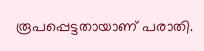രൂപപ്പെട്ടതായാണ് പരാതി.